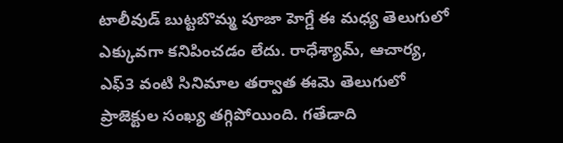టాలీవుడ్ బుట్టబొమ్మ పూజా హెగ్డే ఈ మధ్య తెలుగులో ఎక్కువగా కనిపించడం లేదు. రాధేశ్యామ్, ఆచార్య, ఎఫ్3 వంటి సినిమాల తర్వాత ఈమె తెలుగులో ప్రాజెక్టుల సంఖ్య తగ్గిపోయింది. గతేడాది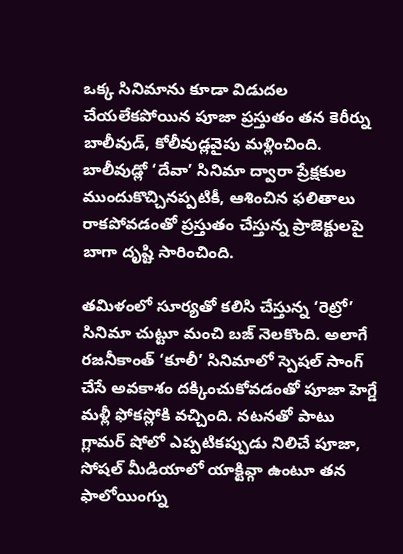ఒక్క సినిమాను కూడా విడుదల చేయలేకపోయిన పూజా ప్రస్తుతం తన కెరీర్ను బాలీవుడ్, కోలీవుడ్లవైపు మళ్లించింది. బాలీవుడ్లో ‘దేవా’ సినిమా ద్వారా ప్రేక్షకుల ముందుకొచ్చినప్పటికీ, ఆశించిన ఫలితాలు రాకపోవడంతో ప్రస్తుతం చేస్తున్న ప్రాజెక్టులపై బాగా దృష్టి సారించింది.

తమిళంలో సూర్యతో కలిసి చేస్తున్న ‘రెట్రో’ సినిమా చుట్టూ మంచి బజ్ నెలకొంది. అలాగే రజనీకాంత్ ‘కూలీ’ సినిమాలో స్పెషల్ సాంగ్ చేసే అవకాశం దక్కించుకోవడంతో పూజా హెగ్డే మళ్లీ ఫోకస్లోకి వచ్చింది. నటనతో పాటు గ్లామర్ షోలో ఎప్పటికప్పుడు నిలిచే పూజా, సోషల్ మీడియాలో యాక్టివ్గా ఉంటూ తన ఫాలోయింగ్ను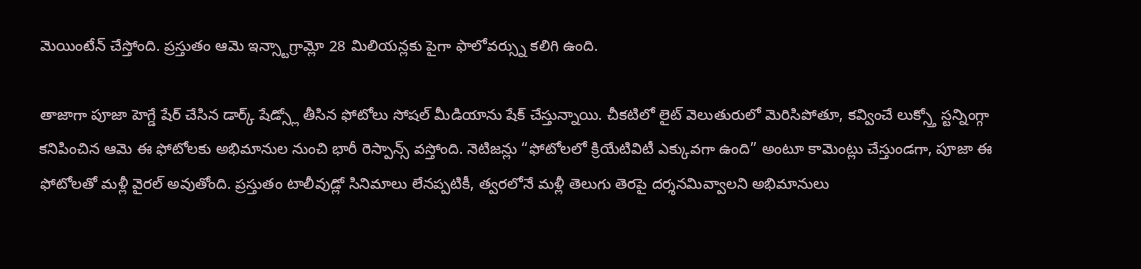మెయింటేన్ చేస్తోంది. ప్రస్తుతం ఆమె ఇన్స్టాగ్రామ్లో 28 మిలియన్లకు పైగా ఫాలోవర్స్ను కలిగి ఉంది.

తాజాగా పూజా హెగ్డే షేర్ చేసిన డార్క్ షేడ్స్లో తీసిన ఫోటోలు సోషల్ మీడియాను షేక్ చేస్తున్నాయి. చీకటిలో లైట్ వెలుతురులో మెరిసిపోతూ, కవ్వించే లుక్స్తో స్టన్నింగ్గా కనిపించిన ఆమె ఈ ఫోటోలకు అభిమానుల నుంచి భారీ రెస్పాన్స్ వస్తోంది. నెటిజన్లు “ఫోటోలలో క్రియేటివిటీ ఎక్కువగా ఉంది” అంటూ కామెంట్లు చేస్తుండగా, పూజా ఈ ఫోటోలతో మళ్లీ వైరల్ అవుతోంది. ప్రస్తుతం టాలీవుడ్లో సినిమాలు లేనప్పటికీ, త్వరలోనే మళ్లీ తెలుగు తెరపై దర్శనమివ్వాలని అభిమానులు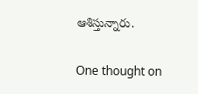ఆశిస్తున్నారు.

One thought on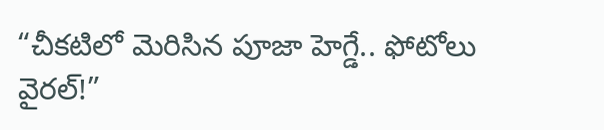“చీకటిలో మెరిసిన పూజా హెగ్డే.. ఫోటోలు వైరల్!”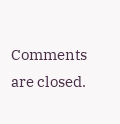Comments are closed.